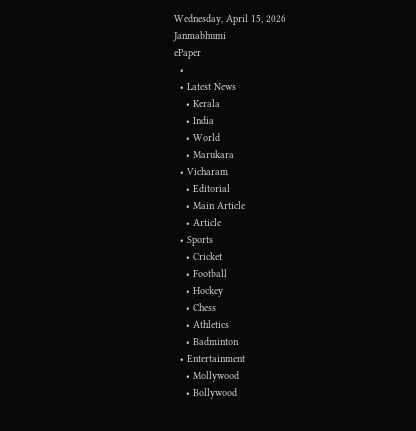Wednesday, April 15, 2026
Janmabhumi
ePaper
  •
  • Latest News
    • Kerala
    • India
    • World
    • Marukara
  • Vicharam
    • Editorial
    • Main Article
    • Article
  • Sports
    • Cricket
    • Football
    • Hockey
    • Chess
    • Athletics
    • Badminton
  • Entertainment
    • Mollywood
    • Bollywood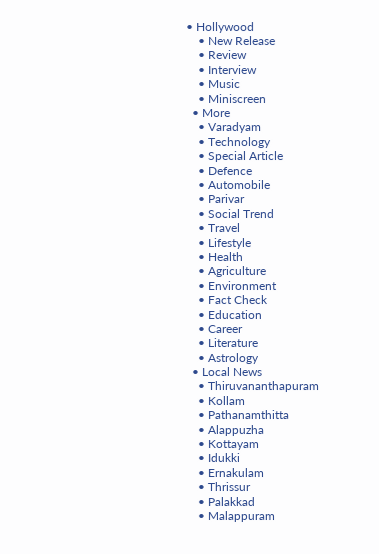• Hollywood
    • New Release
    • Review
    • Interview
    • Music
    • Miniscreen
  • More
    • Varadyam
    • Technology
    • Special Article
    • Defence
    • Automobile
    • Parivar
    • Social Trend
    • Travel
    • Lifestyle
    • Health
    • Agriculture
    • Environment
    • Fact Check
    • Education
    • Career
    • Literature
    • Astrology
  • Local News
    • Thiruvananthapuram
    • Kollam
    • Pathanamthitta
    • Alappuzha
    • Kottayam
    • Idukki
    • Ernakulam
    • Thrissur
    • Palakkad
    • Malappuram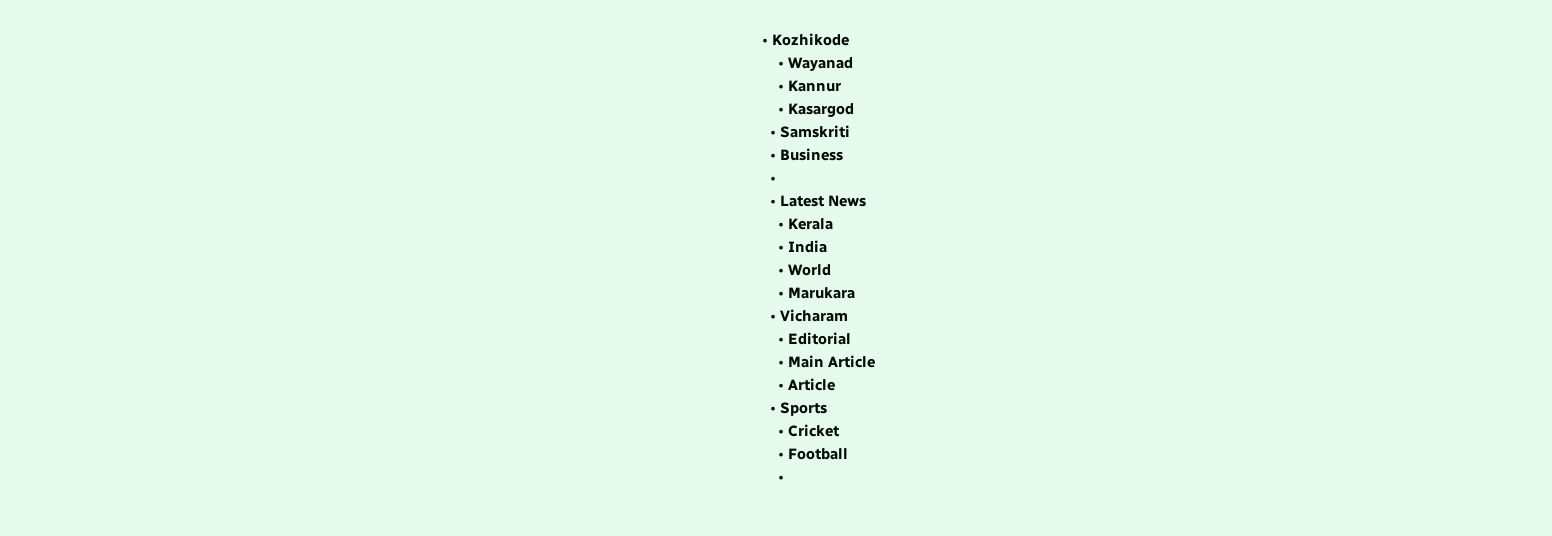• Kozhikode
    • Wayanad
    • Kannur
    • Kasargod
  • Samskriti
  • Business
  •
  • Latest News
    • Kerala
    • India
    • World
    • Marukara
  • Vicharam
    • Editorial
    • Main Article
    • Article
  • Sports
    • Cricket
    • Football
    •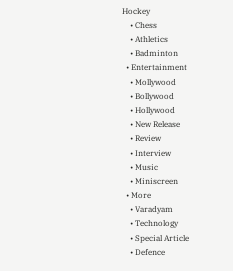Hockey
    • Chess
    • Athletics
    • Badminton
  • Entertainment
    • Mollywood
    • Bollywood
    • Hollywood
    • New Release
    • Review
    • Interview
    • Music
    • Miniscreen
  • More
    • Varadyam
    • Technology
    • Special Article
    • Defence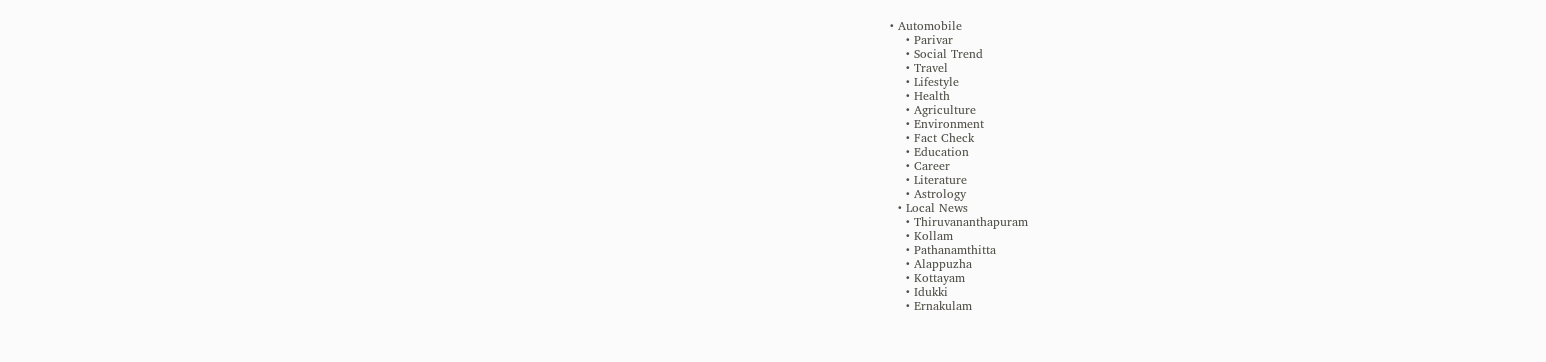• Automobile
    • Parivar
    • Social Trend
    • Travel
    • Lifestyle
    • Health
    • Agriculture
    • Environment
    • Fact Check
    • Education
    • Career
    • Literature
    • Astrology
  • Local News
    • Thiruvananthapuram
    • Kollam
    • Pathanamthitta
    • Alappuzha
    • Kottayam
    • Idukki
    • Ernakulam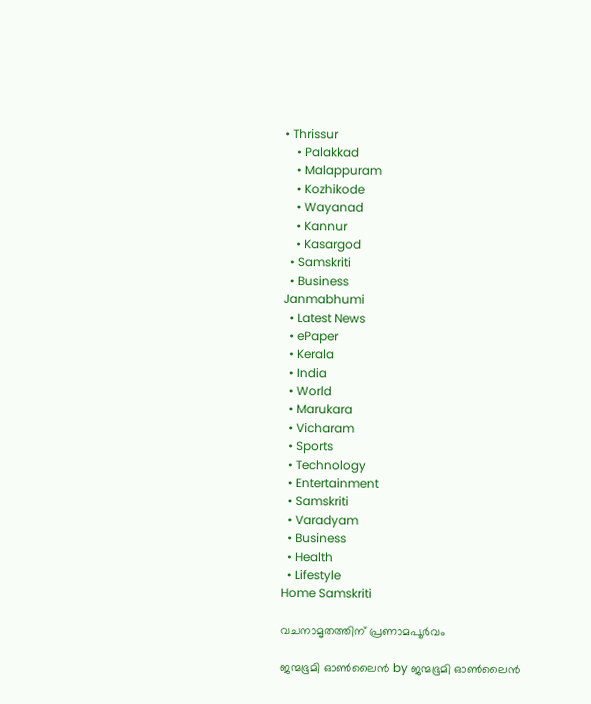• Thrissur
    • Palakkad
    • Malappuram
    • Kozhikode
    • Wayanad
    • Kannur
    • Kasargod
  • Samskriti
  • Business
Janmabhumi
  • Latest News
  • ePaper
  • Kerala
  • India
  • World
  • Marukara
  • Vicharam
  • Sports
  • Technology
  • Entertainment
  • Samskriti
  • Varadyam
  • Business
  • Health
  • Lifestyle
Home Samskriti

വചനാമൃതത്തിന് പ്രണാമപൂർവം

ജന്മഭൂമി ഓണ്‍ലൈന്‍ by ജന്മഭൂമി ഓണ്‍ലൈന്‍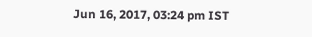Jun 16, 2017, 03:24 pm IST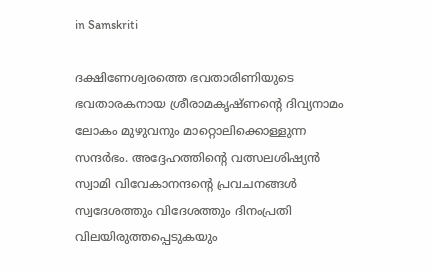in Samskriti

ദക്ഷിണേശ്വരത്തെ ഭവതാരിണിയുടെ ഭവതാരകനായ ശ്രീരാമകൃഷ്ണന്റെ ദിവ്യനാമം ലോകം മുഴുവനും മാറ്റൊലിക്കൊള്ളുന്ന സന്ദര്‍ഭം. അദ്ദേഹത്തിന്റെ വത്സലശിഷ്യന്‍ സ്വാമി വിവേകാനന്ദന്റെ പ്രവചനങ്ങള്‍ സ്വദേശത്തും വിദേശത്തും ദിനംപ്രതി വിലയിരുത്തപ്പെടുകയും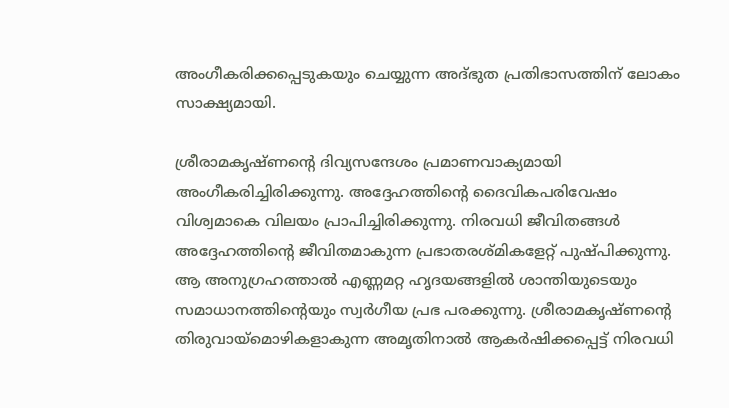അംഗീകരിക്കപ്പെടുകയും ചെയ്യുന്ന അദ്ഭുത പ്രതിഭാസത്തിന് ലോകം സാക്ഷ്യമായി.

ശ്രീരാമകൃഷ്ണന്റെ ദിവ്യസന്ദേശം പ്രമാണവാക്യമായി അംഗീകരിച്ചിരിക്കുന്നു. അദ്ദേഹത്തിന്റെ ദൈവികപരിവേഷം വിശ്വമാകെ വിലയം പ്രാപിച്ചിരിക്കുന്നു. നിരവധി ജീവിതങ്ങള്‍ അദ്ദേഹത്തിന്റെ ജീവിതമാകുന്ന പ്രഭാതരശ്മികളേറ്റ് പുഷ്പിക്കുന്നു. ആ അനുഗ്രഹത്താല്‍ എണ്ണമറ്റ ഹൃദയങ്ങളില്‍ ശാന്തിയുടെയും സമാധാനത്തിന്റെയും സ്വര്‍ഗീയ പ്രഭ പരക്കുന്നു. ശ്രീരാമകൃഷ്ണന്റെ തിരുവായ്‌മൊഴികളാകുന്ന അമൃതിനാല്‍ ആകര്‍ഷിക്കപ്പെട്ട് നിരവധി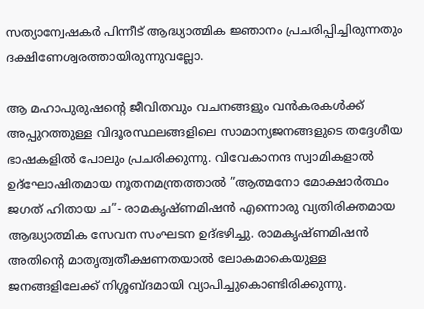സത്യാന്വേഷകര്‍ പിന്നീട് ആദ്ധ്യാത്മിക ജ്ഞാനം പ്രചരിപ്പിച്ചിരുന്നതും ദക്ഷിണേശ്വരത്തായിരുന്നുവല്ലോ.

ആ മഹാപുരുഷന്റെ ജീവിതവും വചനങ്ങളും വന്‍കരകള്‍ക്ക് അപ്പുറത്തുള്ള വിദൂരസ്ഥലങ്ങളിലെ സാമാന്യജനങ്ങളുടെ തദ്ദേശീയ ഭാഷകളില്‍ പോലും പ്രചരിക്കുന്നു. വിവേകാനന്ദ സ്വാമികളാല്‍ ഉദ്‌ഘോഷിതമായ നൂതനമന്ത്രത്താല്‍ ”ആത്മനോ മോക്ഷാര്‍ത്ഥം ജഗത് ഹിതായ ച”- രാമകൃഷ്ണമിഷന്‍ എന്നൊരു വ്യതിരിക്തമായ ആദ്ധ്യാത്മിക സേവന സംഘടന ഉദ്ഭഴിച്ചു. രാമകൃഷ്ണമിഷന്‍ അതിന്റെ മാതൃത്വതീക്ഷണതയാല്‍ ലോകമാകെയുള്ള ജനങ്ങളിലേക്ക് നിശ്ശബ്ദമായി വ്യാപിച്ചുകൊണ്ടിരിക്കുന്നു.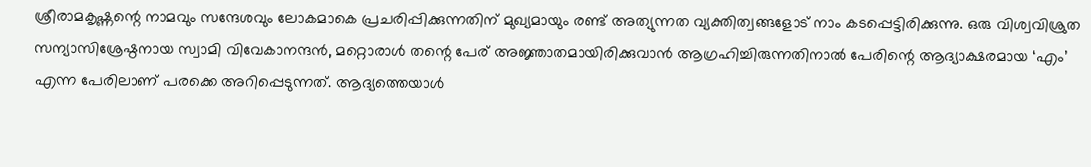ശ്രീരാമകൃഷ്ണന്റെ നാമവും സന്ദേശവും ലോകമാകെ പ്രചരിപ്പിക്കുന്നതിന് മുഖ്യമായും രണ്ട് അത്യുന്നത വ്യക്തിത്വങ്ങളോട് നാം കടപ്പെട്ടിരിക്കുന്നു. ഒരു വിശ്വവിശ്രുത സന്യാസിശ്രേഷ്ഠനായ സ്വാമി വിവേകാനന്ദന്‍, മറ്റൊരാള്‍ തന്റെ പേര് അജ്ഞാതമായിരിക്കുവാന്‍ ആഗ്രഹിച്ചിരുന്നതിനാല്‍ പേരിന്റെ ആദ്യാക്ഷരമായ ‘എം’ എന്ന പേരിലാണ് പരക്കെ അറിപ്പെടുന്നത്. ആദ്യത്തെയാള്‍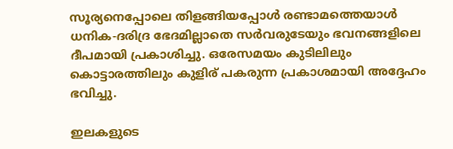സൂര്യനെപ്പോലെ തിളങ്ങിയപ്പോള്‍ രണ്ടാമത്തെയാള്‍ ധനിക-ദരിദ്ര ഭേദമില്ലാതെ സര്‍വരുടേയും ഭവനങ്ങളിലെ ദീപമായി പ്രകാശിച്ചു. ഒരേസമയം കുടിലിലും കൊട്ടാരത്തിലും കുളിര് പകരുന്ന പ്രകാശമായി അദ്ദേഹം ഭവിച്ചു.

ഇലകളുടെ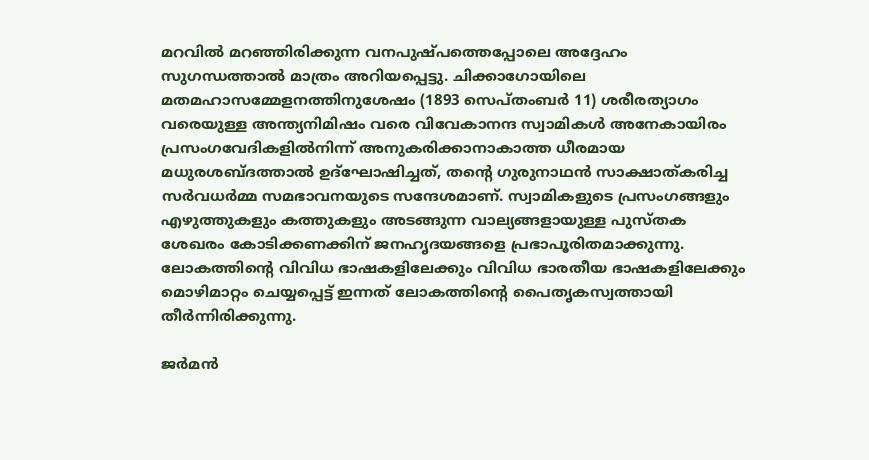മറവില്‍ മറഞ്ഞിരിക്കുന്ന വനപുഷ്പത്തെപ്പോലെ അദ്ദേഹം സുഗന്ധത്താല്‍ മാത്രം അറിയപ്പെട്ടു. ചിക്കാഗോയിലെ മതമഹാസമ്മേളനത്തിനുശേഷം (1893 സെപ്തംബര്‍ 11) ശരീരത്യാഗം വരെയുള്ള അന്ത്യനിമിഷം വരെ വിവേകാനന്ദ സ്വാമികള്‍ അനേകായിരം പ്രസംഗവേദികളില്‍നിന്ന് അനുകരിക്കാനാകാത്ത ധീരമായ മധുരശബ്ദത്താല്‍ ഉദ്‌ഘോഷിച്ചത്, തന്റെ ഗുരുനാഥന്‍ സാക്ഷാത്കരിച്ച സര്‍വധര്‍മ്മ സമഭാവനയുടെ സന്ദേശമാണ്. സ്വാമികളുടെ പ്രസംഗങ്ങളും എഴുത്തുകളും കത്തുകളും അടങ്ങുന്ന വാല്യങ്ങളായുള്ള പുസ്തക ശേഖരം കോടിക്കണക്കിന് ജനഹൃദയങ്ങളെ പ്രഭാപൂരിതമാക്കുന്നു. ലോകത്തിന്റെ വിവിധ ഭാഷകളിലേക്കും വിവിധ ഭാരതീയ ഭാഷകളിലേക്കും മൊഴിമാറ്റം ചെയ്യപ്പെട്ട് ഇന്നത് ലോകത്തിന്റെ പൈതൃകസ്വത്തായി തീര്‍ന്നിരിക്കുന്നു.

ജര്‍മന്‍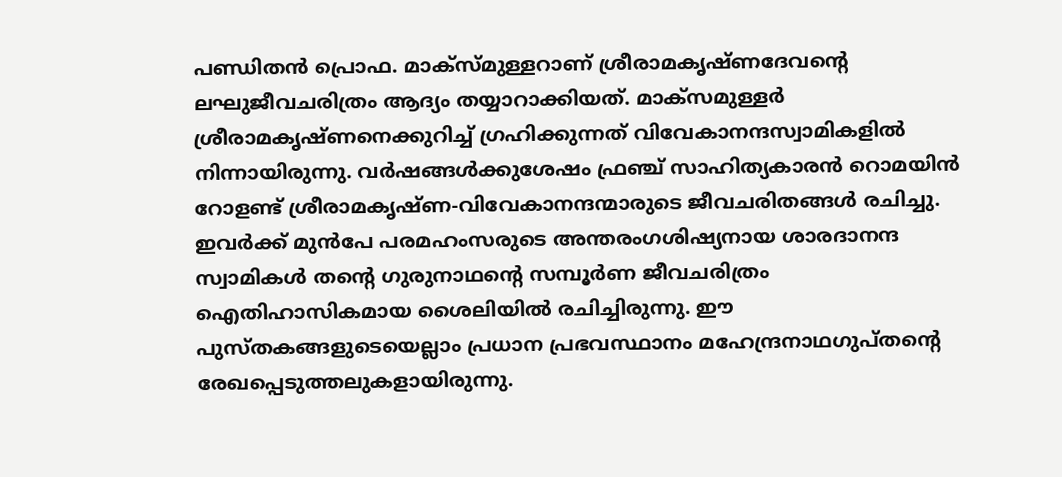പണ്ഡിതന്‍ പ്രൊഫ. മാക്‌സ്മുള്ളറാണ് ശ്രീരാമകൃഷ്ണദേവന്റെ ലഘുജീവചരിത്രം ആദ്യം തയ്യാറാക്കിയത്. മാക്‌സമുള്ളര്‍ ശ്രീരാമകൃഷ്ണനെക്കുറിച്ച് ഗ്രഹിക്കുന്നത് വിവേകാനന്ദസ്വാമികളില്‍ നിന്നായിരുന്നു. വര്‍ഷങ്ങള്‍ക്കുശേഷം ഫ്രഞ്ച് സാഹിത്യകാരന്‍ റൊമയിന്‍ റോളണ്ട് ശ്രീരാമകൃഷ്ണ-വിവേകാനന്ദന്മാരുടെ ജീവചരിതങ്ങള്‍ രചിച്ചു. ഇവര്‍ക്ക് മുന്‍പേ പരമഹംസരുടെ അന്തരംഗശിഷ്യനായ ശാരദാനന്ദ സ്വാമികള്‍ തന്റെ ഗുരുനാഥന്റെ സമ്പൂര്‍ണ ജീവചരിത്രം ഐതിഹാസികമായ ശൈലിയില്‍ രചിച്ചിരുന്നു. ഈ പുസ്തകങ്ങളുടെയെല്ലാം പ്രധാന പ്രഭവസ്ഥാനം മഹേന്ദ്രനാഥഗുപ്തന്റെ രേഖപ്പെടുത്തലുകളായിരുന്നു.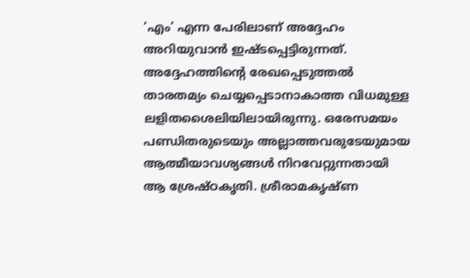‘എം’ എന്ന പേരിലാണ് അദ്ദേഹം അറിയുവാന്‍ ഇഷ്ടപ്പെട്ടിരുന്നത്. അദ്ദേഹത്തിന്റെ രേഖപ്പെടുത്തല്‍ താരതമ്യം ചെയ്യപ്പെടാനാകാത്ത വിധമുള്ള ലളിതശൈലിയിലായിരുന്നു. ഒരേസമയം പണ്ഡിതരുടെയും അല്ലാത്തവരുടേയുമായ ആത്മീയാവശ്യങ്ങള്‍ നിറവേറ്റുന്നതായി ആ ശ്രേഷ്ഠകൃതി. ശ്രീരാമകൃഷ്ണ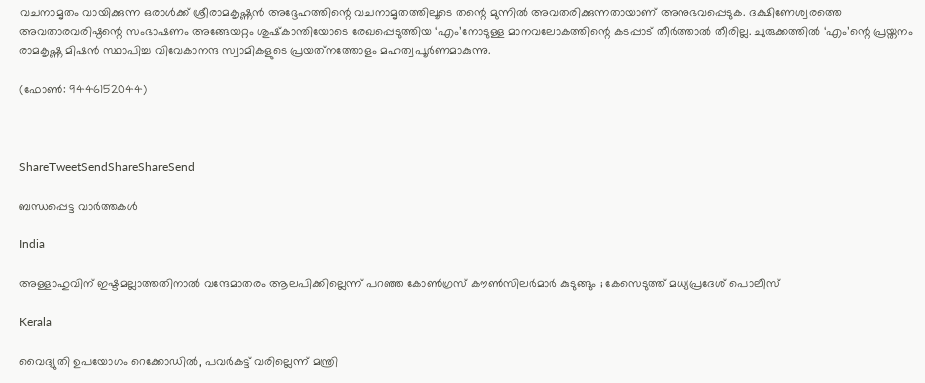വചനാമൃതം വായിക്കുന്ന ഒരാള്‍ക്ക് ശ്രീരാമകൃഷ്ണന്‍ അദ്ദേഹത്തിന്റെ വചനാമൃതത്തിലൂടെ തന്റെ മുന്നില്‍ അവതരിക്കുന്നതായാണ് അനുഭവപ്പെടുക. ദക്ഷിണേശ്വരത്തെ അവതാരവരിഷ്ഠന്റെ സംഭാഷണം അങ്ങേയറ്റം ശുഷ്‌കാന്തിയോടെ രേഖപ്പെടുത്തിയ ‘എം’നോടുള്ള മാനവലോകത്തിന്റെ കടപ്പാട് തീര്‍ത്താല്‍ തീരില്ല. ചുരുക്കത്തില്‍ ‘എം’ന്റെ പ്രയ്തനം രാമകൃഷ്ണ മിഷന്‍ സ്ഥാപിച്ച വിവേകാനന്ദ സ്വാമികളുടെ പ്രയത്‌നത്തോളം മഹത്വപൂര്‍ണമാകുന്നു.

(ഫോണ്‍: 9446152044)



ShareTweetSendShareShareSend

ബന്ധപ്പെട്ട വാര്‍ത്തകള്‍

India

അള്ളാഹുവിന് ഇഷ്ടമല്ലാത്തതിനാൽ വന്ദേമാതരം ആലപിക്കില്ലെന്ന് പറഞ്ഞ കോൺഗ്രസ് കൗൺസിലർമാർ കുടുങ്ങും ; കേസെടുത്ത് മധ്യപ്രദേശ് പൊലീസ്

Kerala

വൈദ്യുതി ഉപയോഗം റെക്കോഡില്‍, പവര്‍കട്ട് വരില്ലെന്ന് മന്ത്രി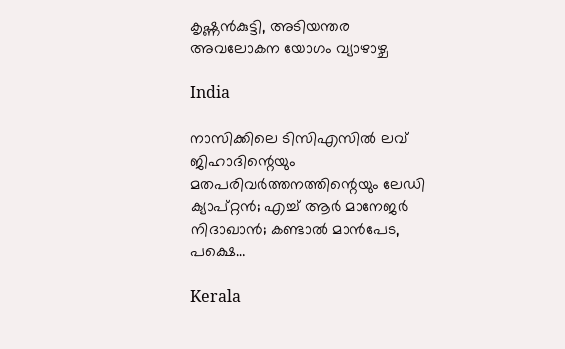കൃഷ്ണന്‍കുട്ടി, അടിയന്തര അവലോകന യോഗം വ്യാഴാഴ്ച

India

നാസിക്കിലെ ടിസിഎസില്‍ ലവ് ജിഹാദിന്റെയും മതപരിവര്‍ത്തനത്തിന്റെയും ലേഡി ക്യാപ്റ്റന്‍; എച്ച് ആര്‍ മാനേജര്‍ നിദാഖാന്‍; കണ്ടാല്‍ മാന്‍പേട, പക്ഷെ…

Kerala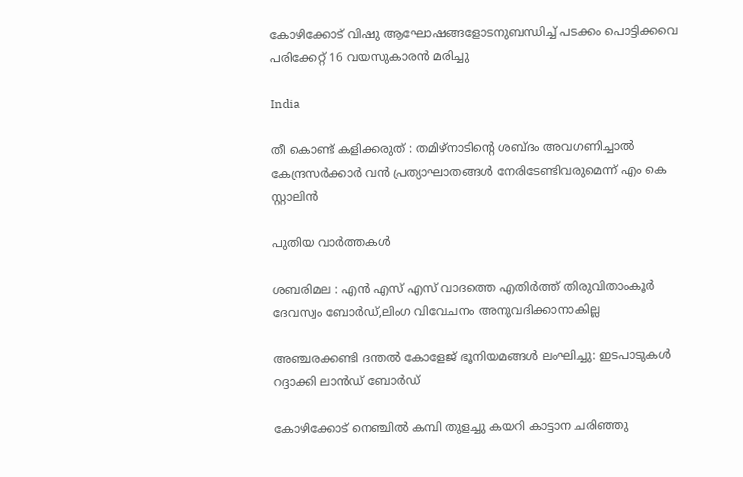കോഴിക്കോട് വിഷു ആഘോഷങ്ങളോടനുബന്ധിച്ച് പടക്കം പൊട്ടിക്കവെ പരിക്കേറ്റ് 16 വയസുകാരന്‍ മരിച്ചു

India

തീ കൊണ്ട് കളിക്കരുത് : തമിഴ്‌നാടിന്റെ ശബ്ദം അവഗണിച്ചാൽ കേന്ദ്രസർക്കാർ വൻ പ്രത്യാഘാതങ്ങൾ നേരിടേണ്ടിവരുമെന്ന് എം കെ സ്റ്റാലിൻ

പുതിയ വാര്‍ത്തകള്‍

ശബരിമല : എന്‍ എസ് എസ് വാദത്തെ എതിര്‍ത്ത് തിരുവിതാംകൂര്‍ ദേവസ്വം ബോര്‍ഡ്,ലിംഗ വിവേചനം അനുവദിക്കാനാകില്ല

അഞ്ചരക്കണ്ടി ദന്തല്‍ കോളേജ് ഭൂനിയമങ്ങള്‍ ലംഘിച്ചു: ഇടപാടുകള്‍ റദ്ദാക്കി ലാന്‍ഡ് ബോര്‍ഡ്

കോഴിക്കോട് നെഞ്ചില്‍ കമ്പി തുളച്ചു കയറി കാട്ടാന ചരിഞ്ഞു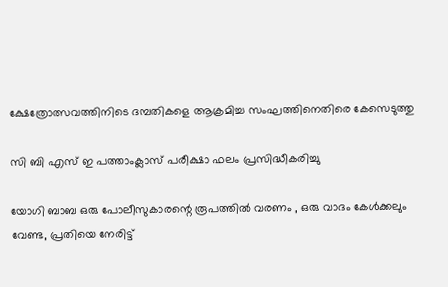ക്ഷേത്രോത്സവത്തിനിടെ ദമ്പതികളെ ആക്രമിച്ച സംഘത്തിനെതിരെ കേസെടുത്തു

സി ബി എസ് ഇ പത്താംക്ലാസ് പരീക്ഷാ ഫലം പ്രസിദ്ധീകരിച്ചു

യോഗി ബാബ ഒരു പോലീസുകാരന്റെ രൂപത്തിൽ വരണം , ഒരു വാദം കേൾക്കലും വേണ്ട, പ്രതിയെ നേരിട്ട്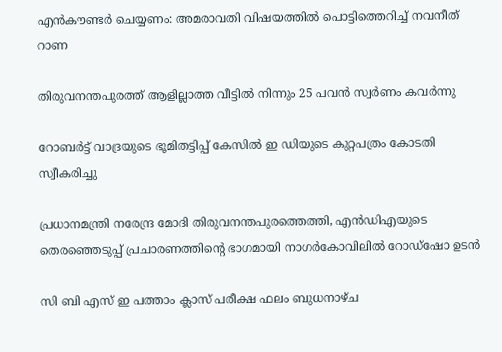എൻകൗണ്ടർ ചെയ്യണം: അമരാവതി വിഷയത്തിൽ പൊട്ടിത്തെറിച്ച് നവനീത് റാണ

തിരുവനന്തപുരത്ത് ആളില്ലാത്ത വീട്ടില്‍ നിന്നും 25 പവന്‍ സ്വര്‍ണം കവര്‍ന്നു

റോബർട്ട് വാദ്രയുടെ ഭൂമിതട്ടിപ്പ് കേസിൽ ഇ ഡിയുടെ കുറ്റപത്രം കോടതി സ്വീകരിച്ചു

പ്രധാനമന്ത്രി നരേന്ദ്ര മോദി തിരുവനന്തപുരത്തെത്തി, എന്‍ഡിഎയുടെ തെരഞ്ഞെടുപ്പ് പ്രചാരണത്തിന്റെ ഭാഗമായി നാഗര്‍കോവിലില്‍ റോഡ്‌ഷോ ഉടന്‍

സി ബി എസ് ഇ പത്താം ക്ലാസ് പരീക്ഷ ഫലം ബുധനാഴ്ച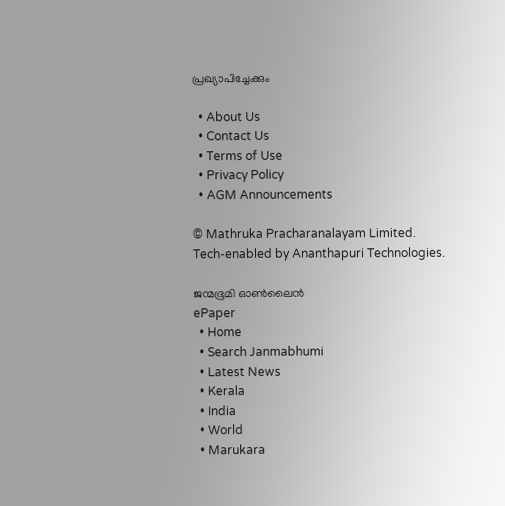പ്രഖ്യാപിച്ചേക്കും

  • About Us
  • Contact Us
  • Terms of Use
  • Privacy Policy
  • AGM Announcements

© Mathruka Pracharanalayam Limited.
Tech-enabled by Ananthapuri Technologies.

ജന്മഭൂമി ഓണ്‍ലൈന്‍
ePaper
  • Home
  • Search Janmabhumi
  • Latest News
  • Kerala
  • India
  • World
  • Marukara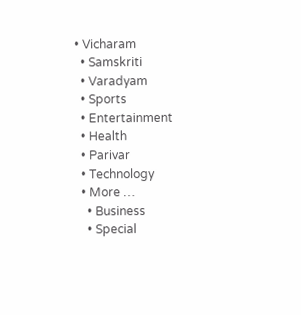• Vicharam
  • Samskriti
  • Varadyam
  • Sports
  • Entertainment
  • Health
  • Parivar
  • Technology
  • More …
    • Business
    • Special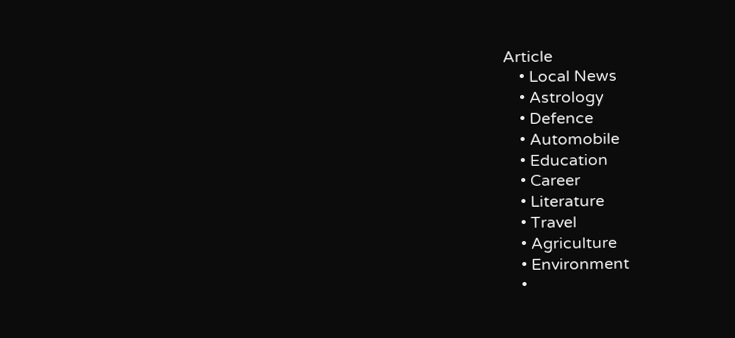Article
    • Local News
    • Astrology
    • Defence
    • Automobile
    • Education
    • Career
    • Literature
    • Travel
    • Agriculture
    • Environment
    •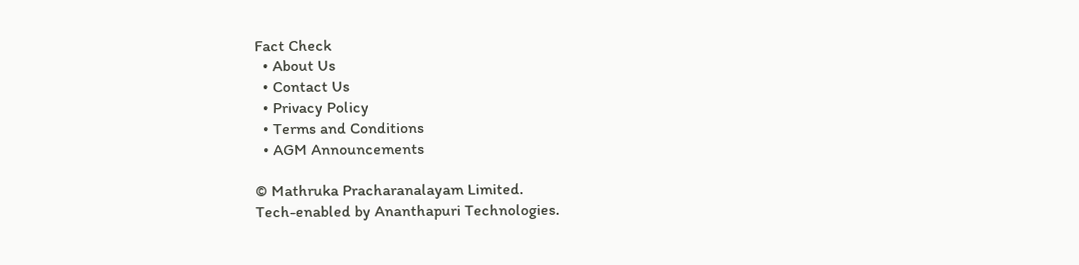Fact Check
  • About Us
  • Contact Us
  • Privacy Policy
  • Terms and Conditions
  • AGM Announcements

© Mathruka Pracharanalayam Limited.
Tech-enabled by Ananthapuri Technologies.